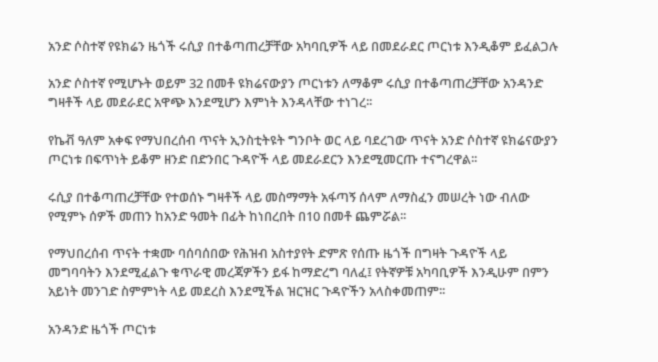አንድ ሶስተኛ የዩክሬን ዜጎች ሩሲያ በተቆጣጠረቻቸው አካባቢዎች ላይ በመደራደር ጦርነቱ እንዲቆም ይፈልጋሉ

አንድ ሶስተኛ የሚሆኑት ወይም 32 በመቶ ዩክሬናውያን ጦርነቱን ለማቆም ሩሲያ በተቆጣጠረቻቸው አንዳንድ ግዛቶች ላይ መደራደር አዋጭ እንደሚሆን እምነት እንዳላቸው ተነገረ፡፡

የኬቭ ዓለም አቀፍ የማህበረሰብ ጥናት ኢንስቲትዩት ግንቦት ወር ላይ ባደረገው ጥናት አንድ ሶስተኛ ዩክሬናውያን ጦርነቱ በፍጥነት ይቆም ዘንድ በድንበር ጉዳዮች ላይ መደራደርን እንደሚመርጡ ተናግረዋል፡፡

ሩሲያ በተቆጣጠረቻቸው የተወሰኑ ግዛቶች ላይ መስማማት አፋጣኝ ሰላም ለማስፈን መሠረት ነው ብለው የሚምኑ ሰዎች መጠን ከአንድ ዓመት በፊት ከነበረበት በ10 በመቶ ጨምሯል፡፡

የማህበረሰብ ጥናት ተቋሙ ባሰባሰበው የሕዝብ አስተያየት ድምጽ የሰጡ ዜጎች በግዛት ጉዳዮች ላይ መግባባትን እንደሚፈልጉ ቁጥራዊ መረጃዎችን ይፋ ከማድረግ ባለፈ፤ የትኛዎቹ አካባቢዎች እንዲሁም በምን አይነት መንገድ ስምምነት ላይ መደረስ እንደሚችል ዝርዝር ጉዳዮችን አላስቀመጠም፡፡

አንዳንድ ዜጎች ጦርነቱ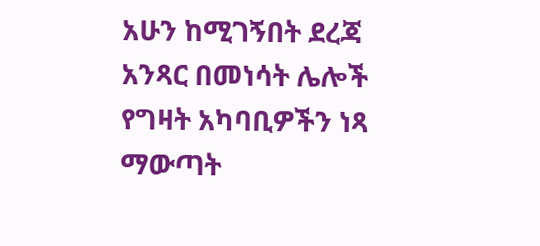አሁን ከሚገኝበት ደረጃ አንጻር በመነሳት ሌሎች የግዛት አካባቢዎችን ነጻ ማውጣት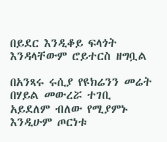በይደር እንዲቆይ ፍላጎት እንዳላቸውም ሮይተርስ ዘግቧል

በአንጻሩ ሩሲያ የዩክሬንን መሬት በሃይል መውረሯ ተገቢ አይደለም ብለው የሚያምኑ እንዲሁም ጦርነቱ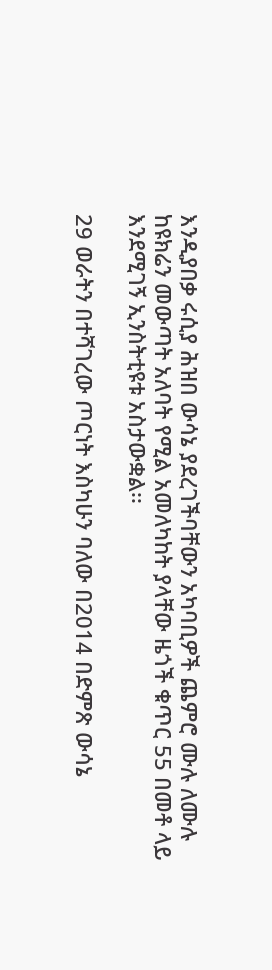እንዲያበቃ ሩሲያ ሕዝበ ውሳኔ ያደረገችባቸውን አካባቢዎች ጨምሮ ሙሉ ለሙሉ ከዩክሬን መውጣት አለባት የሚል አመለካከት ያላቸው ዜጎች ቁጥር 55 በመቶ ላይ እንደሚገኝ ኢንስትቲዩቱ አስታውቋል፡፡

29 ወራትን በተሻገረው ጦርነት እስካሁን ባለው በ2014 በድምጽ ውሳኔ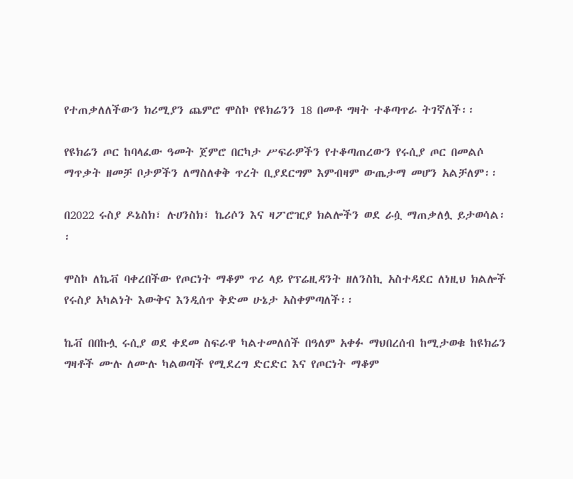የተጠቃለለችውን ክሪሚያን ጨምሮ ሞስኮ የዩክሬንን 18 በመቶ ግዛት ተቆጣጥራ ትገኛለች፡፡

የዩክሬን ጦር ከባላፈው ዓመት ጀምሮ በርካታ ሥፍራዎችን የተቆጣጠረውን የሩሲያ ጦር በመልሶ ማጥቃት ዘመቻ ቦታዎችን ለማስለቀቅ ጥረት ቢያደርግም እምብዛም ውጤታማ መሆን አልቻለም፡፡

በ2022 ሩስያ ዶኔስክ፣ ሉሀንስክ፣ ኬሪሶን እና ዛፖሮዢያ ክልሎችን ወደ ራሷ ማጠቃለሏ ይታወሳል፡፡

ሞስኮ ለኬቭ ባቀረበችው የጦርነት ማቆም ጥሪ ላይ የፕሬዚዳንት ዘለንስኪ አስተዳደር ለነዚህ ክልሎች የሩስያ አካልነት እውቅና እንዲሰጥ ቅድመ ሁኔታ አስቀምጣለች፡፡

ኬቭ በበኩሏ ሩሲያ ወደ ቀደመ ስፍራዋ ካልተመለሰች በዓለም አቀፉ ማህበረሰብ ከሚታወቁ ከዩክሬን ግዛቶች ሙሉ ለሙሉ ካልወጣች የሚደረግ ድርድር እና የጦርነት ማቆም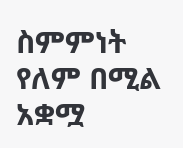ስምምነት የለም በሚል አቋሟ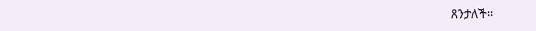ጸንታለች፡፡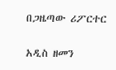በጋዜጣው ሪፖርተር

አዲስ ዘመን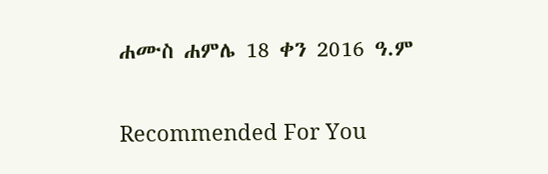ሐሙስ ሐምሌ 18 ቀን 2016 ዓ.ም

Recommended For You